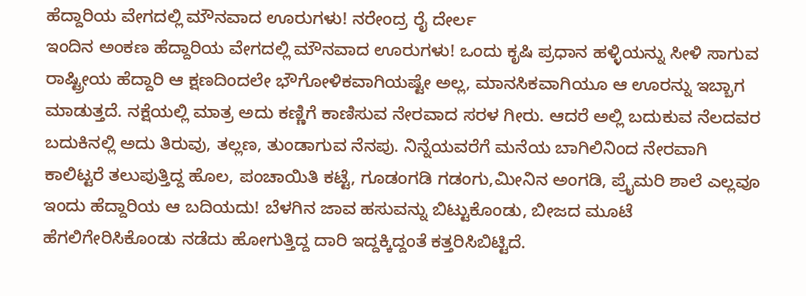ಹೆದ್ದಾರಿಯ ವೇಗದಲ್ಲಿ ಮೌನವಾದ ಊರುಗಳು! ನರೇಂದ್ರ ರೈ ದೇರ್ಲ
ಇಂದಿನ ಅಂಕಣ ಹೆದ್ದಾರಿಯ ವೇಗದಲ್ಲಿ ಮೌನವಾದ ಊರುಗಳು! ಒಂದು ಕೃಷಿ ಪ್ರಧಾನ ಹಳ್ಳಿಯನ್ನು ಸೀಳಿ ಸಾಗುವ ರಾಷ್ಟ್ರೀಯ ಹೆದ್ದಾರಿ ಆ ಕ್ಷಣದಿಂದಲೇ ಭೌಗೋಳಿಕವಾಗಿಯಷ್ಟೇ ಅಲ್ಲ, ಮಾನಸಿಕವಾಗಿಯೂ ಆ ಊರನ್ನು ಇಬ್ಬಾಗ ಮಾಡುತ್ತದೆ. ನಕ್ಷೆಯಲ್ಲಿ ಮಾತ್ರ ಅದು ಕಣ್ಣಿಗೆ ಕಾಣಿಸುವ ನೇರವಾದ ಸರಳ ಗೀರು. ಆದರೆ ಅಲ್ಲಿ ಬದುಕುವ ನೆಲದವರ ಬದುಕಿನಲ್ಲಿ ಅದು ತಿರುವು, ತಲ್ಲಣ, ತುಂಡಾಗುವ ನೆನಪು. ನಿನ್ನೆಯವರೆಗೆ ಮನೆಯ ಬಾಗಿಲಿನಿಂದ ನೇರವಾಗಿ ಕಾಲಿಟ್ಟರೆ ತಲುಪುತ್ತಿದ್ದ ಹೊಲ, ಪಂಚಾಯಿತಿ ಕಟ್ಟೆ, ಗೂಡಂಗಡಿ ಗಡಂಗು,ಮೀನಿನ ಅಂಗಡಿ, ಪ್ರೈಮರಿ ಶಾಲೆ ಎಲ್ಲವೂ ಇಂದು ಹೆದ್ದಾರಿಯ ಆ ಬದಿಯದು! ಬೆಳಗಿನ ಜಾವ ಹಸುವನ್ನು ಬಿಟ್ಟುಕೊಂಡು, ಬೀಜದ ಮೂಟೆ ಹೆಗಲಿಗೇರಿಸಿಕೊಂಡು ನಡೆದು ಹೋಗುತ್ತಿದ್ದ ದಾರಿ ಇದ್ದಕ್ಕಿದ್ದಂತೆ ಕತ್ತರಿಸಿಬಿಟ್ಟಿದೆ.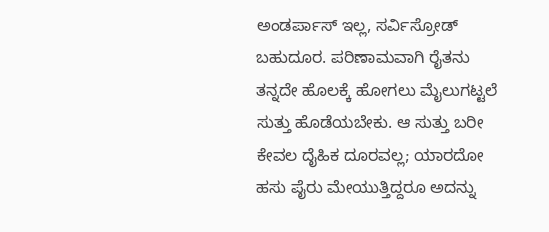ಅಂಡರ್ಪಾಸ್ ಇಲ್ಲ, ಸರ್ವಿಸ್ರೋಡ್ ಬಹುದೂರ. ಪರಿಣಾಮವಾಗಿ ರೈತನು ತನ್ನದೇ ಹೊಲಕ್ಕೆ ಹೋಗಲು ಮೈಲುಗಟ್ಟಲೆ ಸುತ್ತು ಹೊಡೆಯಬೇಕು. ಆ ಸುತ್ತು ಬರೀ ಕೇವಲ ದೈಹಿಕ ದೂರವಲ್ಲ; ಯಾರದೋ ಹಸು ಪೈರು ಮೇಯುತ್ತಿದ್ದರೂ ಅದನ್ನು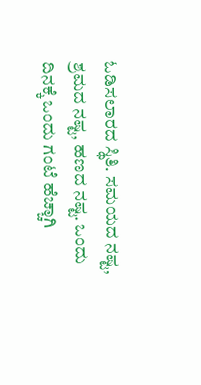ಓಡಿಸಲಾರದ ಸ್ಥಿತಿ. ಸಮಯದ ನಷ್ಟ, ಶ್ರಮದ ನಷ್ಟ, ಹಣದ ನಷ್ಟ. ಒಂದು ದಿನಕ್ಕೆ ಒಂದು ಗಂಟೆ ಹೆಚ್ಚಾಗಿ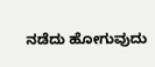ನಡೆದು ಹೋಗುವುದು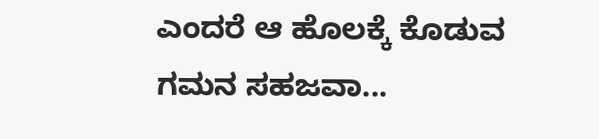ಎಂದರೆ ಆ ಹೊಲಕ್ಕೆ ಕೊಡುವ ಗಮನ ಸಹಜವಾ...